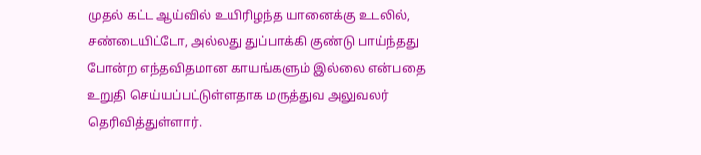முதல் கட்ட ஆய்வில் உயிரிழந்த யானைக்கு உடலில், சண்டையிட்டோ, அல்லது துப்பாக்கி குண்டு பாய்ந்தது போன்ற எந்தவிதமான காயங்களும் இல்லை என்பதை உறுதி செய்யப்பட்டுள்ளதாக மருத்துவ அலுவலர் தெரிவித்துள்ளார்.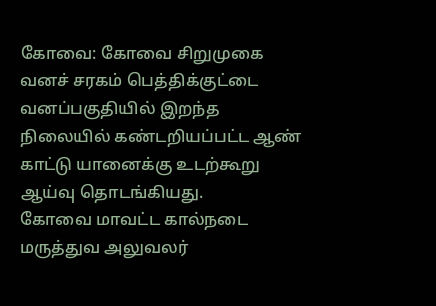கோவை: கோவை சிறுமுகை வனச் சரகம் பெத்திக்குட்டை வனப்பகுதியில் இறந்த நிலையில் கண்டறியப்பட்ட ஆண் காட்டு யானைக்கு உடற்கூறு ஆய்வு தொடங்கியது.
கோவை மாவட்ட கால்நடை மருத்துவ அலுவலர்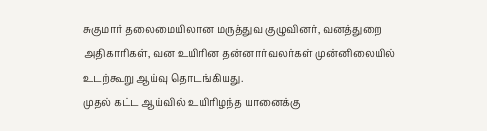சுகுமார் தலைமையிலான மருத்துவ குழுவினர், வனத்துறை அதிகாரிகள், வன உயிரின தன்னார்வலர்கள் முன்னிலையில் உடற்கூறு ஆய்வு தொடங்கியது.
முதல் கட்ட ஆய்வில் உயிரிழந்த யானைக்கு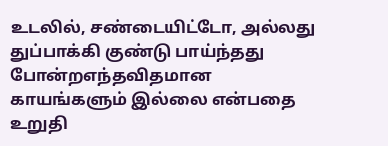உடலில், சண்டையிட்டோ, அல்லது துப்பாக்கி குண்டு பாய்ந்தது போன்றஎந்தவிதமான காயங்களும் இல்லை என்பதை உறுதி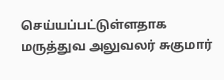செய்யப்பட்டுள்ளதாக மருத்துவ அலுவலர் சுகுமார்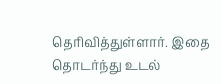தெரிவித்துள்ளார். இதை தொடர்ந்து உடல்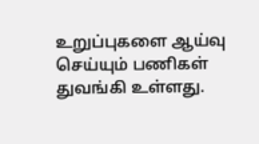உறுப்புகளை ஆய்வு செய்யும் பணிகள் துவங்கி உள்ளது.